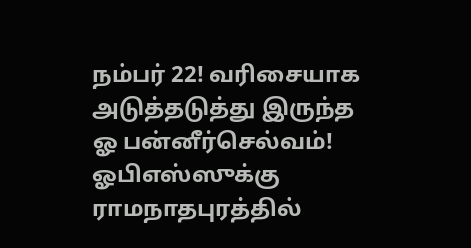நம்பர் 22! வரிசையாக அடுத்தடுத்து இருந்த ஓ பன்னீர்செல்வம்! ஓபிஎஸ்ஸுக்கு ராமநாதபுரத்தில்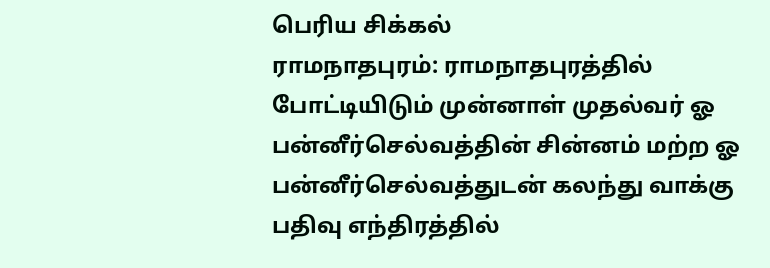பெரிய சிக்கல்
ராமநாதபுரம்: ராமநாதபுரத்தில் போட்டியிடும் முன்னாள் முதல்வர் ஓ பன்னீர்செல்வத்தின் சின்னம் மற்ற ஓ பன்னீர்செல்வத்துடன் கலந்து வாக்கு பதிவு எந்திரத்தில்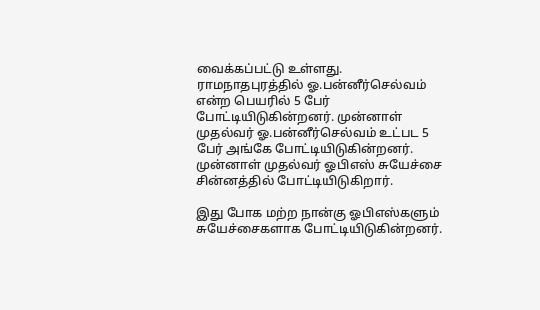வைக்கப்பட்டு உள்ளது.
ராமநாதபுரத்தில் ஓ.பன்னீர்செல்வம் என்ற பெயரில் 5 பேர் போட்டியிடுகின்றனர். முன்னாள் முதல்வர் ஓ.பன்னீர்செல்வம் உட்பட 5 பேர் அங்கே போட்டியிடுகின்றனர். முன்னாள் முதல்வர் ஓபிஎஸ் சுயேச்சை சின்னத்தில் போட்டியிடுகிறார்.

இது போக மற்ற நான்கு ஓபிஎஸ்களும் சுயேச்சைகளாக போட்டியிடுகின்றனர்.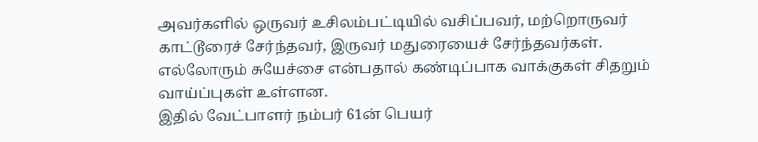அவர்களில் ஒருவர் உசிலம்பட்டியில் வசிப்பவர், மற்றொருவர் காட்டூரைச் சேர்ந்தவர், இருவர் மதுரையைச் சேர்ந்தவர்கள். எல்லோரும் சுயேச்சை என்பதால் கண்டிப்பாக வாக்குகள் சிதறும் வாய்ப்புகள் உள்ளன.
இதில் வேட்பாளர் நம்பர் 61ன் பெயர்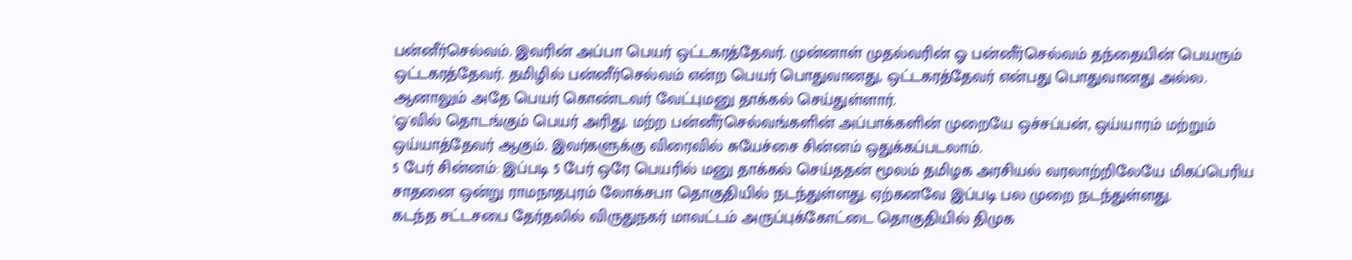பன்னீர்செல்வம். இவரின் அப்பா பெயர் ஒட்டகரத்தேவர். முன்னாள் முதல்வரின் ஓ பன்னீர்செல்வம் தந்தையின் பெயரும் ஒட்டகரத்தேவர். தமிழில் பன்னீர்செல்வம் என்ற பெயர் பொதுவானது, ஒட்டகரத்தேவர் என்பது பொதுவானது அல்ல. ஆனாலும் அதே பெயர் கொண்டவர் வேட்புமனு தாக்கல் செய்துள்ளார்.
'ஓ'வில் தொடங்கும் பெயர் அரிது. மற்ற பன்னீர்செல்வங்களின் அப்பாக்களின் முறையே ஒச்சப்பன், ஒய்யாரம் மற்றும் ஒய்யாத்தேவர் ஆகும். இவர்களுக்கு விரைவில் சுயேச்சை சின்னம் ஒதுக்கப்படலாம்.
5 பேர் சின்னம்: இப்படி 5 பேர் ஒரே பெயரில் மனு தாக்கல் செய்ததன் மூலம் தமிழக அரசியல் வரலாற்றிலேயே மிகப்பெரிய சாதனை ஒன்று ராமநாதபுரம் லோக்சபா தொகுதியில் நடந்துள்ளது. ஏற்கனவே இப்படி பல முறை நடந்துள்ளது.
கடந்த சட்டசபை தேர்தலில் விருதுநகர் மாவட்டம் அருப்புக்கோட்டை தொகுதியில் திமுக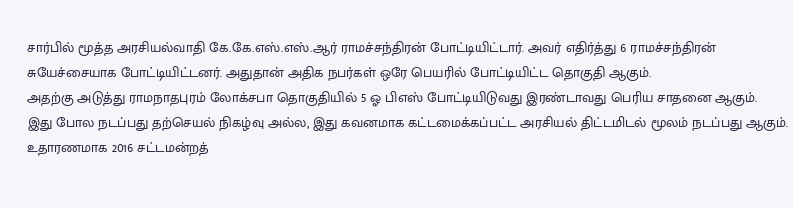சார்பில் மூத்த அரசியல்வாதி கே.கே.எஸ்.எஸ்.ஆர் ராமச்சந்திரன் போட்டியிட்டார். அவர் எதிர்த்து 6 ராமச்சந்திரன் சுயேச்சையாக போட்டியிட்டனர். அதுதான் அதிக நபர்கள் ஒரே பெயரில் போட்டியிட்ட தொகுதி ஆகும்.
அதற்கு அடுத்து ராமநாதபுரம் லோக்சபா தொகுதியில் 5 ஓ பிஎஸ் போட்டியிடுவது இரண்டாவது பெரிய சாதனை ஆகும்.
இது போல நடப்பது தற்செயல் நிகழ்வு அல்ல, இது கவனமாக கட்டமைக்கப்பட்ட அரசியல் திட்டமிடல் மூலம் நடப்பது ஆகும். உதாரணமாக 2016 சட்டமன்றத்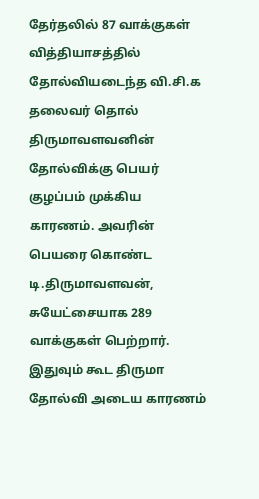தேர்தலில் 87 வாக்குகள் வித்தியாசத்தில் தோல்வியடைந்த வி.சி.க தலைவர் தொல் திருமாவளவனின் தோல்விக்கு பெயர் குழப்பம் முக்கிய காரணம். அவரின் பெயரை கொண்ட டி.திருமாவளவன், சுயேட்சையாக 289 வாக்குகள் பெற்றார். இதுவும் கூட திருமா தோல்வி அடைய காரணம்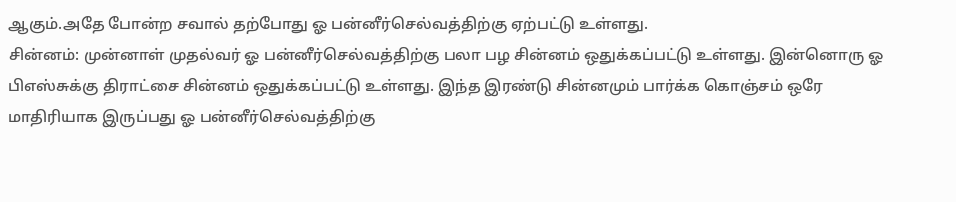ஆகும்.அதே போன்ற சவால் தற்போது ஓ பன்னீர்செல்வத்திற்கு ஏற்பட்டு உள்ளது.
சின்னம்: முன்னாள் முதல்வர் ஓ பன்னீர்செல்வத்திற்கு பலா பழ சின்னம் ஒதுக்கப்பட்டு உள்ளது. இன்னொரு ஓ பிஎஸ்சுக்கு திராட்சை சின்னம் ஒதுக்கப்பட்டு உள்ளது. இந்த இரண்டு சின்னமும் பார்க்க கொஞ்சம் ஒரே மாதிரியாக இருப்பது ஓ பன்னீர்செல்வத்திற்கு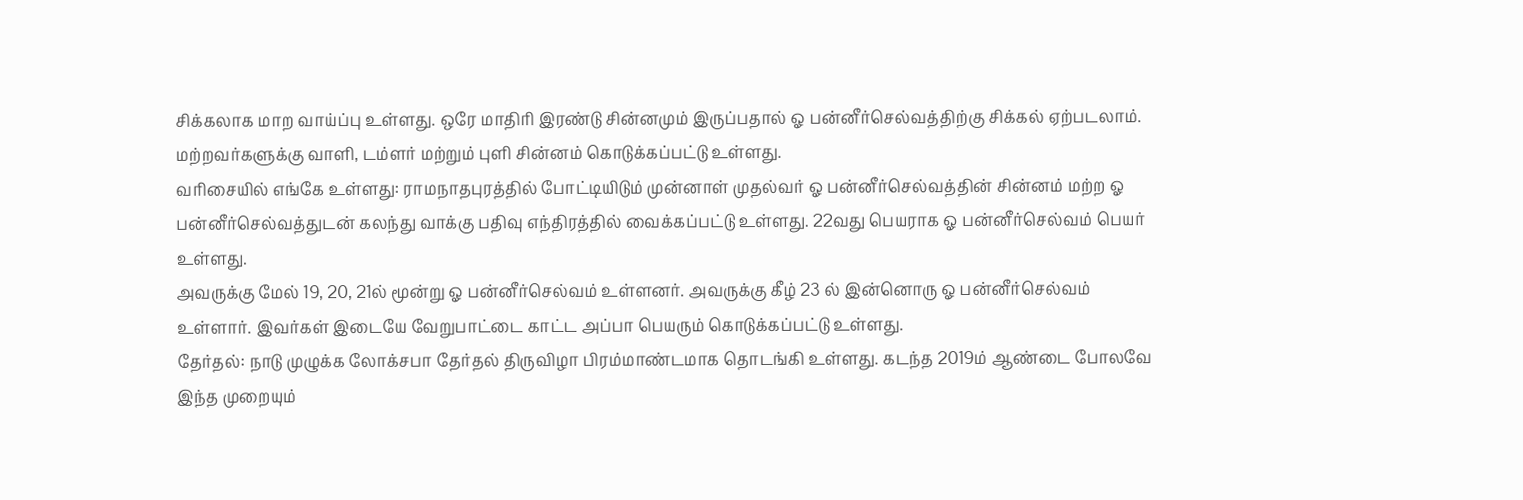சிக்கலாக மாற வாய்ப்பு உள்ளது. ஒரே மாதிரி இரண்டு சின்னமும் இருப்பதால் ஓ பன்னீர்செல்வத்திற்கு சிக்கல் ஏற்படலாம். மற்றவர்களுக்கு வாளி, டம்ளர் மற்றும் புளி சின்னம் கொடுக்கப்பட்டு உள்ளது.
வரிசையில் எங்கே உள்ளது: ராமநாதபுரத்தில் போட்டியிடும் முன்னாள் முதல்வர் ஓ பன்னீர்செல்வத்தின் சின்னம் மற்ற ஓ பன்னீர்செல்வத்துடன் கலந்து வாக்கு பதிவு எந்திரத்தில் வைக்கப்பட்டு உள்ளது. 22வது பெயராக ஓ பன்னீர்செல்வம் பெயர் உள்ளது.
அவருக்கு மேல் 19, 20, 21ல் மூன்று ஓ பன்னீர்செல்வம் உள்ளனர். அவருக்கு கீழ் 23 ல் இன்னொரு ஓ பன்னீர்செல்வம் உள்ளார். இவர்கள் இடையே வேறுபாட்டை காட்ட அப்பா பெயரும் கொடுக்கப்பட்டு உள்ளது.
தேர்தல்: நாடு முழுக்க லோக்சபா தேர்தல் திருவிழா பிரம்மாண்டமாக தொடங்கி உள்ளது. கடந்த 2019ம் ஆண்டை போலவே இந்த முறையும்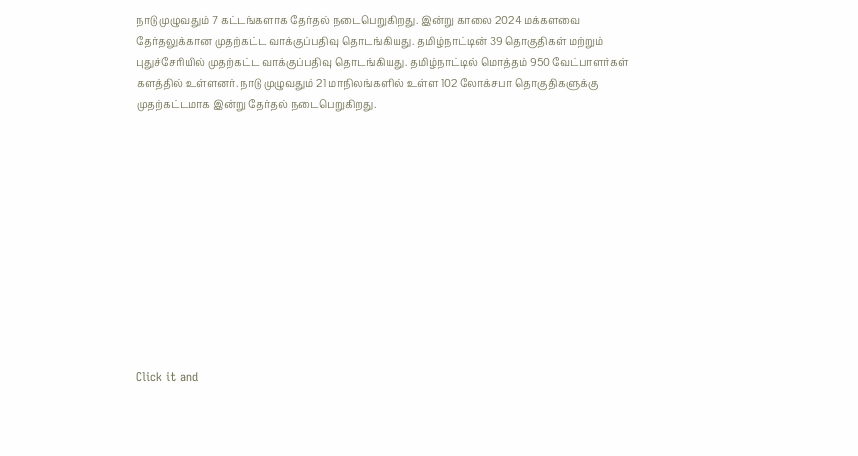நாடு முழுவதும் 7 கட்டங்களாக தேர்தல் நடைபெறுகிறது. இன்று காலை 2024 மக்களவை தேர்தலுக்கான முதற்கட்ட வாக்குப்பதிவு தொடங்கியது. தமிழ்நாட்டின் 39 தொகுதிகள் மற்றும் புதுச்சேரியில் முதற்கட்ட வாக்குப்பதிவு தொடங்கியது. தமிழ்நாட்டில் மொத்தம் 950 வேட்பாளர்கள் களத்தில் உள்ளனர். நாடு முழுவதும் 21 மாநிலங்களில் உள்ள 102 லோக்சபா தொகுதிகளுக்கு முதற்கட்டமாக இன்று தேர்தல் நடைபெறுகிறது.












Click it and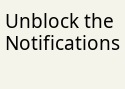Unblock the Notifications